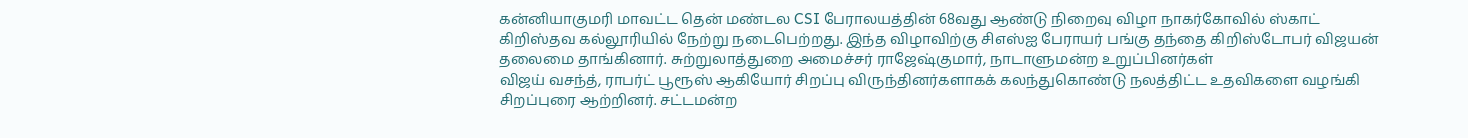கன்னியாகுமரி மாவட்ட தென் மண்டல CSI பேராலயத்தின் 68வது ஆண்டு நிறைவு விழா நாகர்கோவில் ஸ்காட் கிறிஸ்தவ கல்லூரியில் நேற்று நடைபெற்றது. இந்த விழாவிற்கு சிஎஸ்ஐ பேராயர் பங்கு தந்தை கிறிஸ்டோபர் விஜயன் தலைமை தாங்கினார். சுற்றுலாத்துறை அமைச்சர் ராஜேஷ்குமார், நாடாளுமன்ற உறுப்பினர்கள்
விஜய் வசந்த், ராபர்ட் பூரூஸ் ஆகியோர் சிறப்பு விருந்தினர்களாகக் கலந்துகொண்டு நலத்திட்ட உதவிகளை வழங்கி சிறப்புரை ஆற்றினர். சட்டமன்ற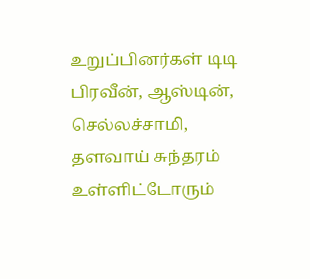உறுப்பினர்கள் டிடி பிரவீன், ஆஸ்டின், செல்லச்சாமி, தளவாய் சுந்தரம் உள்ளிட்டோரும்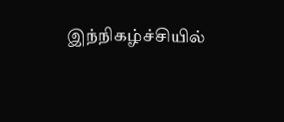இந்நிகழ்ச்சியில்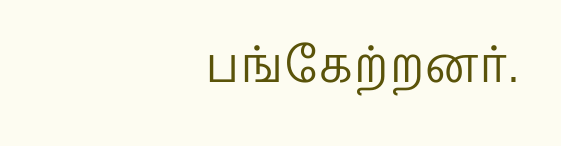பங்கேற்றனர்.